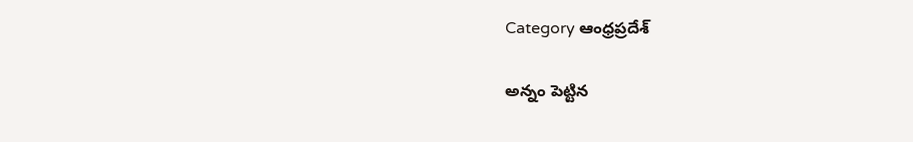Category ఆంధ్రప్రదేశ్

అన్నం పెట్టిన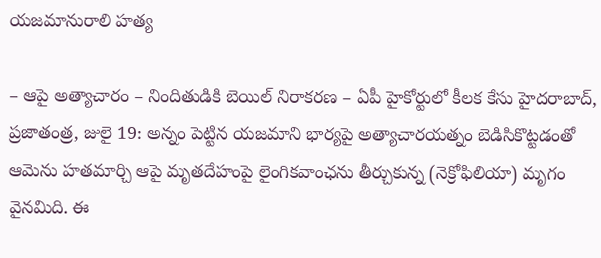యజమానురాలి హత్య

– ఆపై అత్యాచారం – నిందితుడికి బెయిల్‌ నిరాకరణ – ఏపీ హైకోర్టులో కీలక కేసు హైదరాబాద్‌, ప్రజాతంత్ర, జులై 19: అన్నం పెట్టిన యజమాని భార్యపై అత్యాచారయత్నం బెడిసికొట్టడంతో ఆమెను హతమార్చి ఆపై మృతదేహంపై లైంగికవాంఛను తీర్చుకున్న (నెక్రోఫిలియా) మృగం వైనమిది. ఈ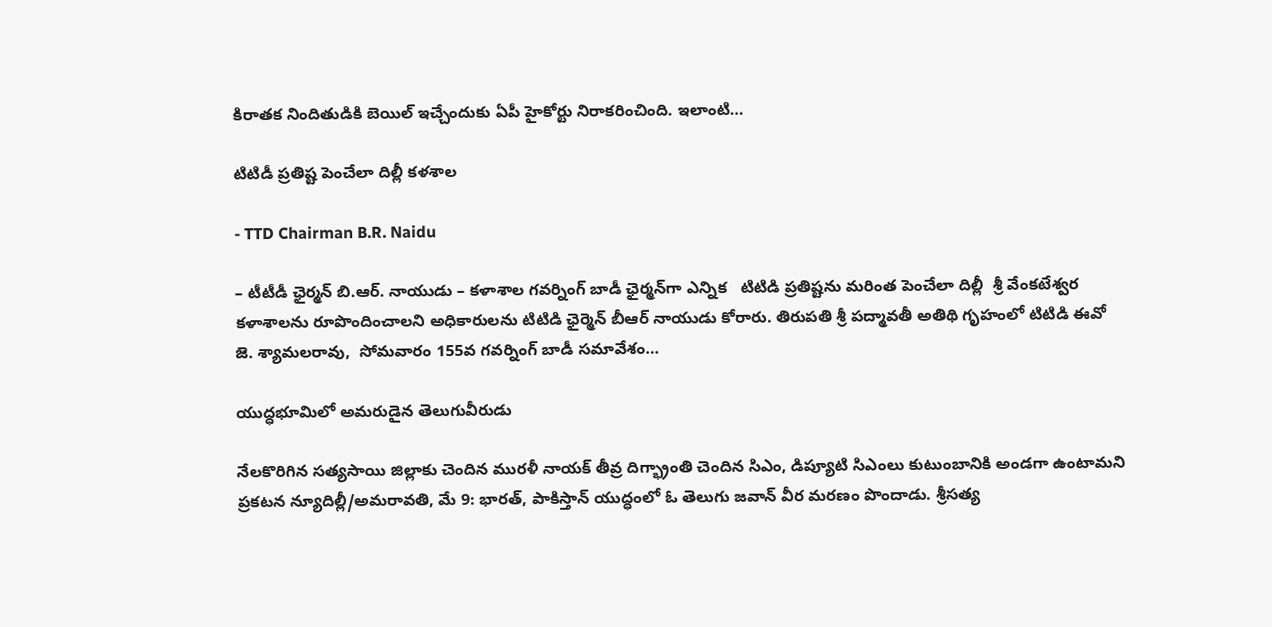కిరాతక నిందితుడికి బెయిల్‌ ఇచ్చేందుకు ఏపీ హైకోర్టు నిరాకరించింది. ఇలాంటి…

టిటిడీ ప్ర‌తిష్ట పెంచేలా దిల్లీ క‌ళ‌శాల‌

- TTD Chairman B.R. Naidu

– టీటీడీ ఛైర్మ‌న్ బి.ఆర్‌. నాయుడు – క‌ళాశాల గ‌వ‌ర్నింగ్ బాడీ ఛైర్మ‌న్‌గా ఎన్నిక‌   టిటిడి ప్రతిష్టను మరింత పెంచేలా దిల్లీ  శ్రీ వేంకటేశ్వర కళాశాలను రూపొందించాలని అధికారులను టిటిడి ఛైర్మెన్ బీఆర్ నాయుడు కోరారు. తిరుపతి శ్రీ పద్మావతీ అతిథి గృహంలో టిటిడి ఈవో  జె. శ్యామలరావు,  సోమవారం 155వ గవర్నింగ్ బాడీ సమావేశం…

యుద్ధభూమిలో అమరుడైన తెలుగువీరుడు

నేలకొరిగిన సత్యసాయి జిల్లాకు చెందిన మురళీ నాయక్‌ ‌తీవ్ర దిగ్భ్రాంతి చెందిన సిఎం, డిప్యూటి సిఎంలు కుటుంబానికి అండగా ఉంటామని ప్రకటన న్యూదిల్లీ/అమరావతి, మే 9: భారత్‌, పాకిస్తాన్‌ యుద్ధంలో ఓ తెలుగు జవాన్‌ ‌వీర మరణం పొందాడు. శ్రీసత్య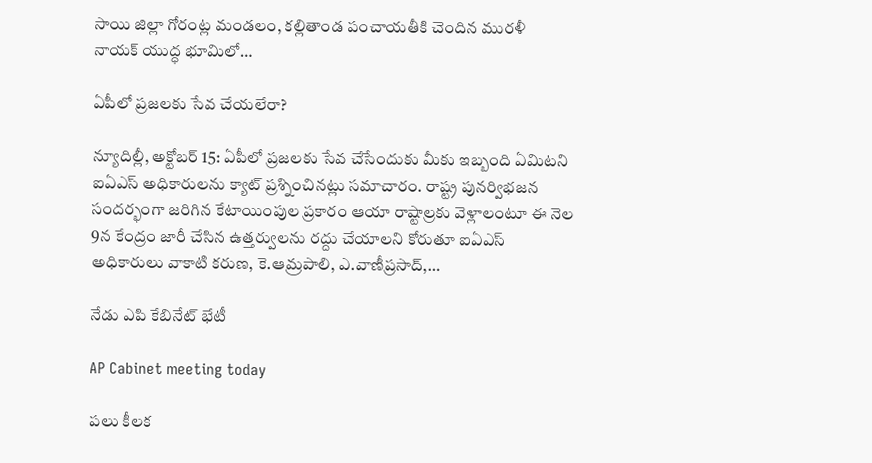సాయి జిల్లా గోరంట్ల మండలం, కల్లితాండ పంచాయతీకి చెందిన మురళీ నాయక్‌ ‌యుద్ధ భూమిలో…

ఏపీలో ప్రజలకు సేవ చేయలేరా?

న్యూదిల్లీ, అక్టోబర్ 15: ఏపీలో ప్రజలకు సేవ చేసేందుకు మీకు ఇబ్బంది ఏమిటని ఐఏఎస్‌ అధికారులను క్యాట్‌ ప్రశ్నించినట్లు సమాచారం. రాష్ట్ర పునర్విభజన సందర్భంగా జరిగిన కేటాయింపుల ప్రకారం ఆయా రాష్టాల్రకు వెళ్లాలంటూ ఈ నెల 9న కేంద్రం జారీ చేసిన ఉత్తర్వులను రద్దు చేయాలని కోరుతూ ఐఏఎస్‌ అధికారులు వాకాటి కరుణ, కె.ఆమ్రపాలి, ఎ.వాణీప్రసాద్‌,…

నేడు ఎపి కేబినేట్‌ భేటీ

AP Cabinet meeting today

పలు కీలక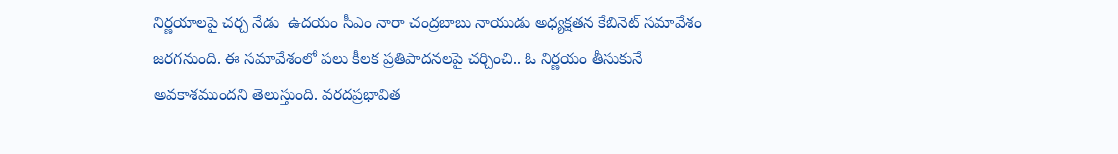నిర్ణయాలపై చర్చ నేడు  ఉదయం సీఎం నారా చంద్రబాబు నాయుడు అధ్యక్షతన కేబినెట్‌ సమావేశం జరగనుంది. ఈ సమావేశంలో పలు కీలక ప్రతిపాదనలపై చర్చించి.. ఓ నిర్ణయం తీసుకునే అవకాశముందని తెలుస్తుంది. వరదప్రభావిత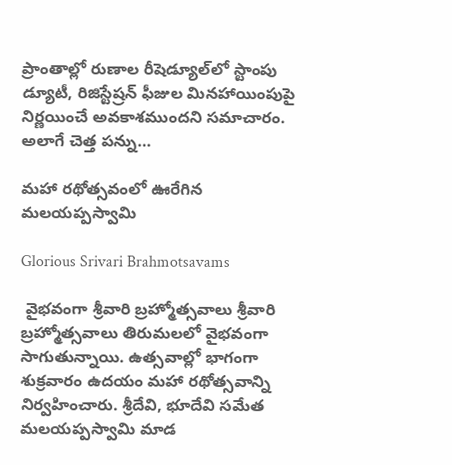ప్రాంతాల్లో రుణాల రీషెడ్యూల్‌లో స్టాంపు డ్యూటీ, రిజిస్టేష్రన్‌ ఫీజుల మినహాయింపుపై నిర్ణయించే అవకాశముందని సమాచారం. అలాగే చెత్త పన్ను…

మహా రథోత్సవంలో ఊరేగిన మలయప్పస్వామి

Glorious Srivari Brahmotsavams

 వైభవంగా శ్రీవారి బ్రహ్మోత్సవాలు శ్రీవారి బ్రహ్మోత్సవాలు తిరుమలలో వైభవంగా సాగుతున్నాయి. ఉత్సవాల్లో భాగంగా శుక్రవారం ఉదయం మహా రథోత్సవాన్ని నిర్వహించారు. శ్రీదేవి, భూదేవి సమేత మలయప్పస్వామి మాడ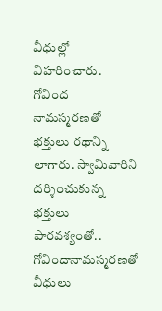వీధుల్లో విహరించారు. గోవింద నామస్మరణతో భక్తులు రథాన్ని లాగారు. స్వామివారిని దర్శించుకున్న భక్తులు పారవశ్యంతో.. గోవిందానామస్మరణతో వీధులు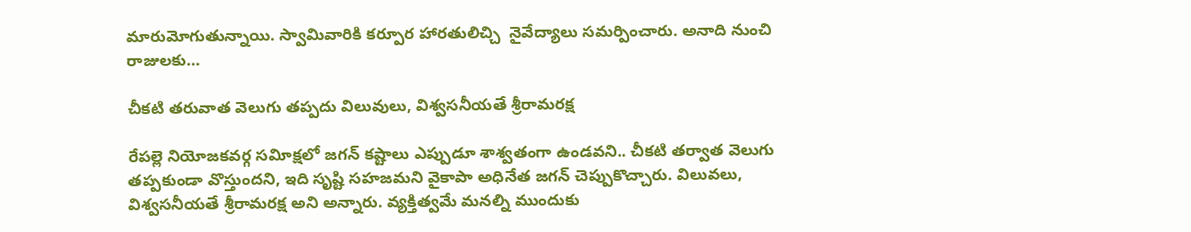మారుమోగుతున్నాయి. స్వామివారికి కర్పూర హారతులిచ్చి  నైవేద్యాలు సమర్పించారు. అనాది నుంచి రాజులకు…

చీకటి తరువాత వెలుగు తప్పదు విలువులు, విశ్వసనీయతే శ్రీరామరక్ష

రేపల్లె నియోజకవర్గ సవిూక్షలో జగన్‌ కష్టాలు ఎప్పుడూ శాశ్వతంగా ఉండవని.. చీకటి తర్వాత వెలుగు తప్పకుండా వొస్తుందని, ఇది సృష్టి సహజమని వైకాపా అధినేత జగన్‌ చెప్పుకొచ్చారు. విలువలు, విశ్వసనీయతే శ్రీరామరక్ష అని అన్నారు. వ్యక్తిత్వమే మనల్ని ముందుకు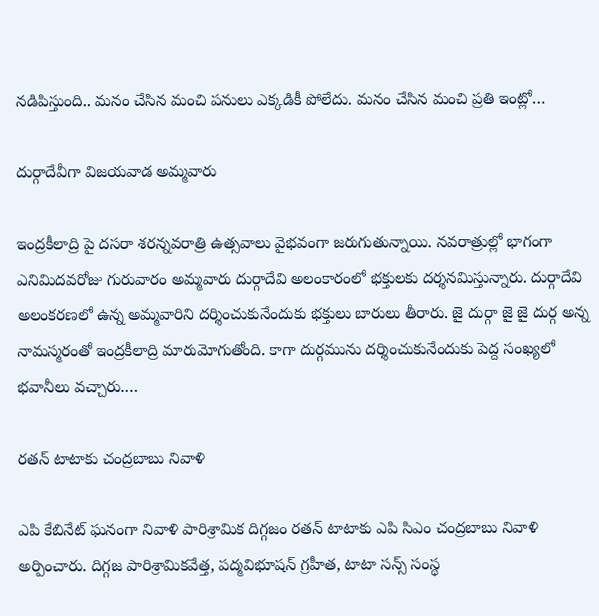నడిపిస్తుంది.. మనం చేసిన మంచి పనులు ఎక్కడికీ పోలేదు. మనం చేసిన మంచి ప్రతి ఇంట్లో…

దుర్గాదేవీగా విజయవాడ అమ్మవారు

ఇంద్రకీలాద్రి పై దసరా శరన్నవరాత్రి ఉత్సవాలు వైభవంగా జరుగుతున్నాయి. నవరాత్రుల్లో భాగంగా ఎనిమిదవరోజు గురువారం అమ్మవారు దుర్గాదేవి అలంకారంలో భక్తులకు దర్శనమిస్తున్నారు. దుర్గాదేవి అలంకరణలో ఉన్న అమ్మవారిని దర్శించుకునేందుకు భక్తులు బారులు తీరారు. జై దుర్గా జై జై దుర్గ అన్న నామస్మరంతో ఇంద్రకీలాద్రి మారుమోగుతోంది. కాగా దుర్గమును దర్శించుకునేందుకు పెద్ద సంఖ్యలో భవానీలు వచ్చారు.…

రతన్‌ టాటాకు చంద్రబాబు నివాళి

ఎపి కేబినేట్‌ ఘనంగా నివాళి పారిశ్రామిక దిగ్గజం రతన్‌ టాటాకు ఎపి సిఎం చంద్రబాబు నివాళి అర్పించారు. దిగ్గజ పారిశ్రామికవేత్త, పద్మవిభూషన్‌ గ్రహీత, టాటా సన్స్‌ సంస్థ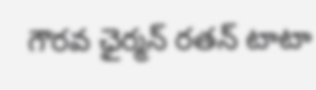గౌరవ ఛైర్మన్‌ రతన్‌ టాటా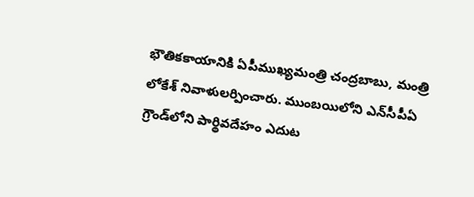భౌతికకాయానికి ఏపీముఖ్యమంత్రి చంద్రబాబు, మంత్రి లోకేశ్‌ నివాళులర్పించారు. ముంబయిలోని ఎన్‌సీపీఏ గ్రౌండ్‌లోని పార్థివదేహం ఎదుట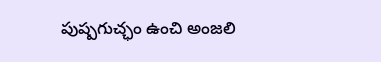పుష్పగుచ్ఛం ఉంచి అంజలి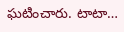ఘటించారు. టాటా…